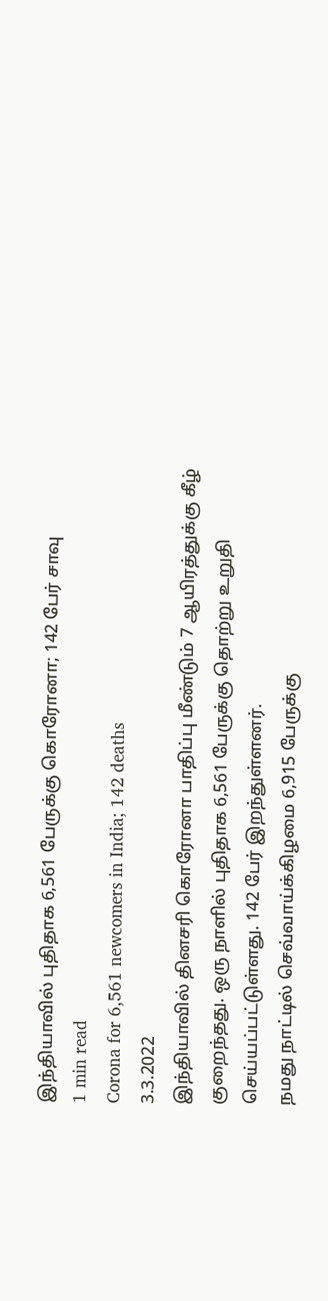இந்தியாவில் புதிதாக 6,561 பேருக்கு கொரோனா; 142 பேர் சாவு
1 min read
Corona for 6,561 newcomers in India; 142 deaths
3.3.2022
இந்தியாவில் தினசரி கொரோனா பாதிப்பு மீண்டும் 7 ஆயிரத்துக்கு கீழ் குறைந்தது. ஒரு நாளில் புதிதாக 6,561 பேருக்கு தொற்று உறுதி செய்யப்பட்டுள்ளது. 142 பேர் இறந்துள்ளனர்.
நமது நாட்டில் செவ்வாய்க்கிழமை 6,915 பேருக்கு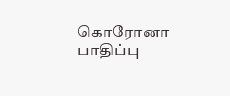கொரோனா பாதிப்பு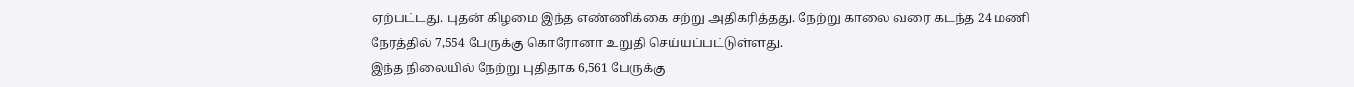ஏற்பட்டது. புதன் கிழமை இந்த எண்ணிக்கை சற்று அதிகரித்தது. நேற்று காலை வரை கடந்த 24 மணி நேரத்தில் 7,554 பேருக்கு கொரோனா உறுதி செய்யப்பட்டுள்ளது.
இந்த நிலையில் நேற்று புதிதாக 6,561 பேருக்கு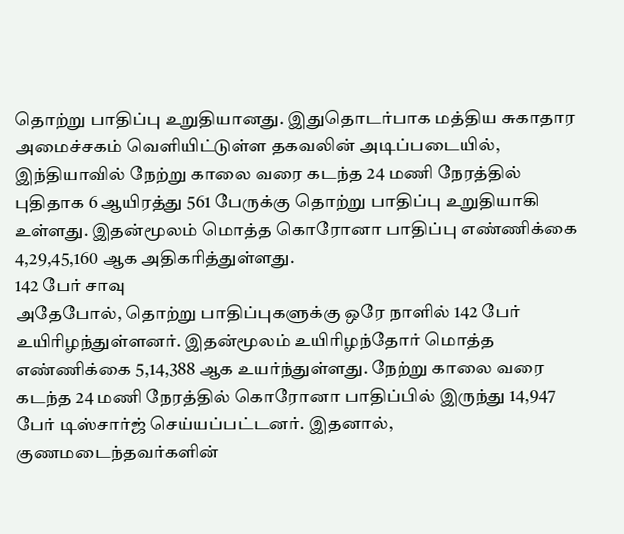தொற்று பாதிப்பு உறுதியானது. இதுதொடர்பாக மத்திய சுகாதார அமைச்சகம் வெளியிட்டுள்ள தகவலின் அடிப்படையில், இந்தியாவில் நேற்று காலை வரை கடந்த 24 மணி நேரத்தில் புதிதாக 6 ஆயிரத்து 561 பேருக்கு தொற்று பாதிப்பு உறுதியாகி உள்ளது. இதன்மூலம் மொத்த கொரோனா பாதிப்பு எண்ணிக்கை 4,29,45,160 ஆக அதிகரித்துள்ளது.
142 பேர் சாவு
அதேபோல், தொற்று பாதிப்புகளுக்கு ஒரே நாளில் 142 பேர் உயிரிழந்துள்ளனர். இதன்மூலம் உயிரிழந்தோர் மொத்த எண்ணிக்கை 5,14,388 ஆக உயர்ந்துள்ளது. நேற்று காலை வரை கடந்த 24 மணி நேரத்தில் கொரோனா பாதிப்பில் இருந்து 14,947 பேர் டிஸ்சார்ஜ் செய்யப்பட்டனர். இதனால், குணமடைந்தவர்களின்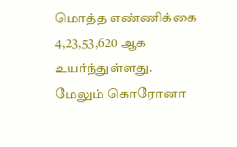மொத்த எண்ணிக்கை 4,23,53,620 ஆக உயர்ந்துள்ளது.
மேலும் கொரோனா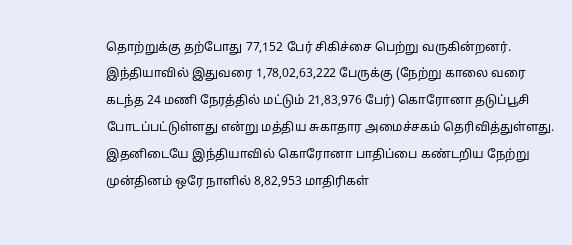தொற்றுக்கு தற்போது 77,152 பேர் சிகிச்சை பெற்று வருகின்றனர். இந்தியாவில் இதுவரை 1,78,02,63,222 பேருக்கு (நேற்று காலை வரை கடந்த 24 மணி நேரத்தில் மட்டும் 21,83,976 பேர்) கொரோனா தடுப்பூசி போடப்பட்டுள்ளது என்று மத்திய சுகாதார அமைச்சகம் தெரிவித்துள்ளது.
இதனிடையே இந்தியாவில் கொரோனா பாதிப்பை கண்டறிய நேற்று முன்தினம் ஒரே நாளில் 8,82,953 மாதிரிகள்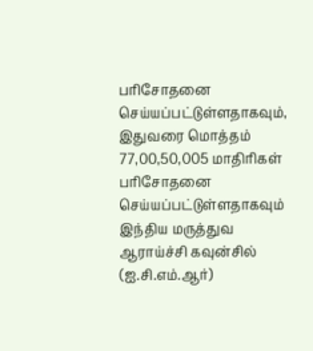பரிசோதனை செய்யப்பட்டுள்ளதாகவும், இதுவரை மொத்தம் 77,00,50,005 மாதிரிகள் பரிசோதனை செய்யப்பட்டுள்ளதாகவும் இந்திய மருத்துவ ஆராய்ச்சி கவுன்சில் (ஐ.சி.எம்.ஆர்)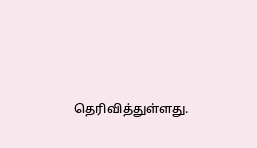தெரிவித்துள்ளது.